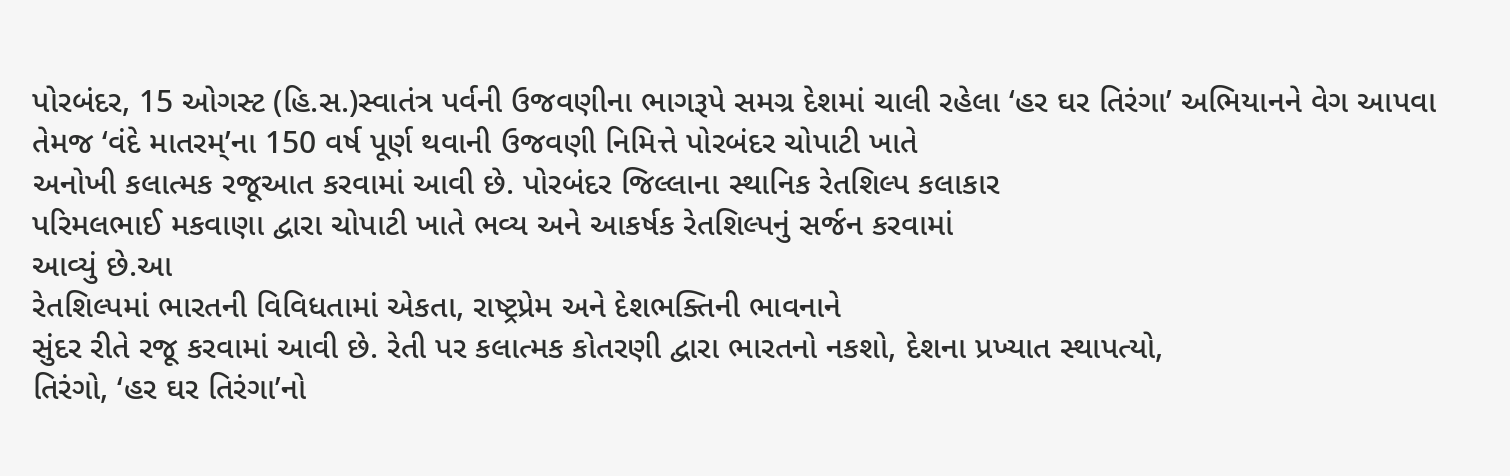પોરબંદર, 15 ઓગસ્ટ (હિ.સ.)સ્વાતંત્ર પર્વની ઉજવણીના ભાગરૂપે સમગ્ર દેશમાં ચાલી રહેલા ‘હર ઘર તિરંગા’ અભિયાનને વેગ આપવા
તેમજ ‘વંદે માતરમ્’ના 150 વર્ષ પૂર્ણ થવાની ઉજવણી નિમિત્તે પોરબંદર ચોપાટી ખાતે
અનોખી કલાત્મક રજૂઆત કરવામાં આવી છે. પોરબંદર જિલ્લાના સ્થાનિક રેતશિલ્પ કલાકાર
પરિમલભાઈ મકવાણા દ્વારા ચોપાટી ખાતે ભવ્ય અને આકર્ષક રેતશિલ્પનું સર્જન કરવામાં
આવ્યું છે.આ
રેતશિલ્પમાં ભારતની વિવિધતામાં એકતા, રાષ્ટ્રપ્રેમ અને દેશભક્તિની ભાવનાને
સુંદર રીતે રજૂ કરવામાં આવી છે. રેતી પર કલાત્મક કોતરણી દ્વારા ભારતનો નકશો, દેશના પ્રખ્યાત સ્થાપત્યો,
તિરંગો, ‘હર ઘર તિરંગા’નો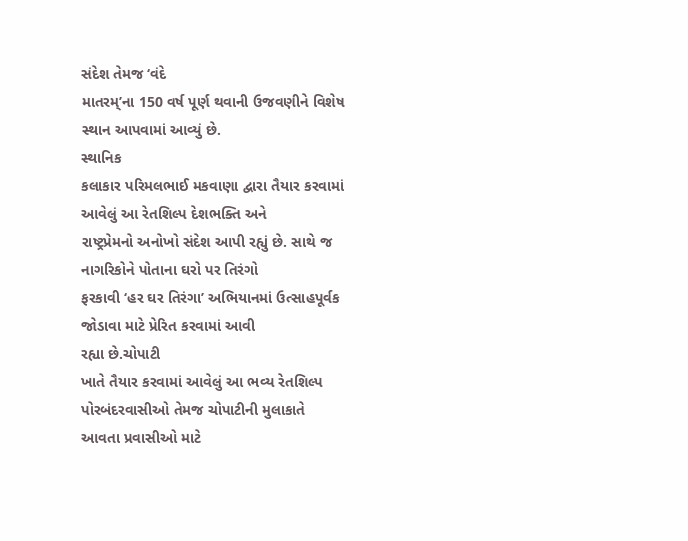સંદેશ તેમજ ‘વંદે
માતરમ્’ના 150 વર્ષ પૂર્ણ થવાની ઉજવણીને વિશેષ સ્થાન આપવામાં આવ્યું છે.
સ્થાનિક
કલાકાર પરિમલભાઈ મકવાણા દ્વારા તૈયાર કરવામાં આવેલું આ રેતશિલ્પ દેશભક્તિ અને
રાષ્ટ્રપ્રેમનો અનોખો સંદેશ આપી રહ્યું છે. સાથે જ નાગરિકોને પોતાના ઘરો પર તિરંગો
ફરકાવી ‘હર ઘર તિરંગા’ અભિયાનમાં ઉત્સાહપૂર્વક જોડાવા માટે પ્રેરિત કરવામાં આવી
રહ્યા છે.ચોપાટી
ખાતે તૈયાર કરવામાં આવેલું આ ભવ્ય રેતશિલ્પ પોરબંદરવાસીઓ તેમજ ચોપાટીની મુલાકાતે
આવતા પ્રવાસીઓ માટે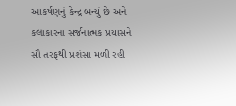આકર્ષણનું કેન્દ્ર બન્યું છે અને કલાકારના સર્જનાત્મક પ્રયાસને
સૌ તરફથી પ્રશંસા મળી રહી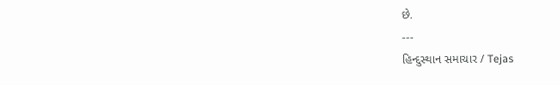છે.
---
હિન્દુસ્થાન સમાચાર / Tejas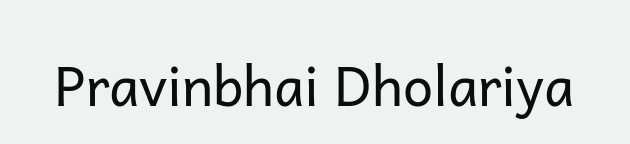Pravinbhai Dholariya